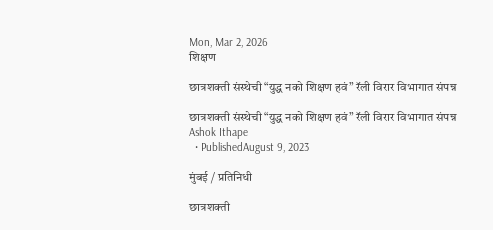Mon, Mar 2, 2026
शिक्षण

छात्रशक्ती संस्थेची “युद्ध नको शिक्षण हवं” रॅली विरार विभागात संपन्न

छात्रशक्ती संस्थेची “युद्ध नको शिक्षण हवं” रॅली विरार विभागात संपन्न
Ashok Ithape
  • PublishedAugust 9, 2023

मुंबई / प्रतिनिधी

छात्रशक्ती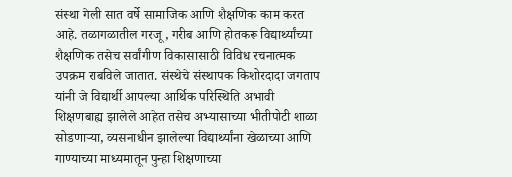संस्था गेली सात वर्षे सामाजिक आणि शैक्षणिक काम करत आहे. तळागळातील गरजू, गरीब आणि होतकरू विद्यार्थ्यांच्या शैक्षणिक तसेच सर्वांगीण विकासासाठी विविध रचनात्मक उपक्रम राबविले जातात. संस्थेचे संस्थापक किशोरदादा जगताप यांनी जे विद्यार्थी आपल्या आर्थिक परिस्थिति अभावी शिक्षणबाह्य झालेले आहेत तसेच अभ्यासाच्या भीतीपोटी शाळा सोडणाऱ्या, व्यसनाधीन झालेल्या विद्यार्थ्यांना खेळाच्या आणि गाण्याच्या माध्यमातून पुन्हा शिक्षणाच्या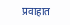प्रवाहात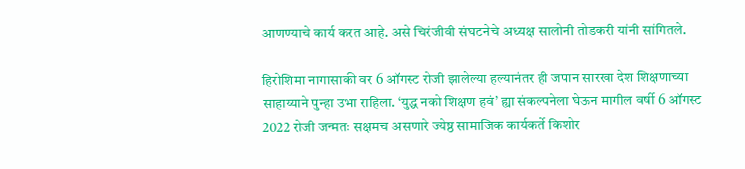आणण्याचे कार्य करत आहे. असे चिरंजीवी संघटनेचे अध्यक्ष सालोनी तोडकरी यांनी सांगितले.

हिरोशिमा नागासाकी वर 6 ऑगस्ट रोजी झालेल्या हल्यानंतर ही जपान सारखा देश शिक्षणाच्या साहाय्याने पुन्हा उभा राहिला. ‘युद्ध नको शिक्षण हवं’ ह्या संकल्पनेला घेऊन मागील वर्षी 6 ऑगस्ट 2022 रोजी जन्मतः सक्षमच असणारे ज्येष्ठ सामाजिक कार्यकर्ते किशोर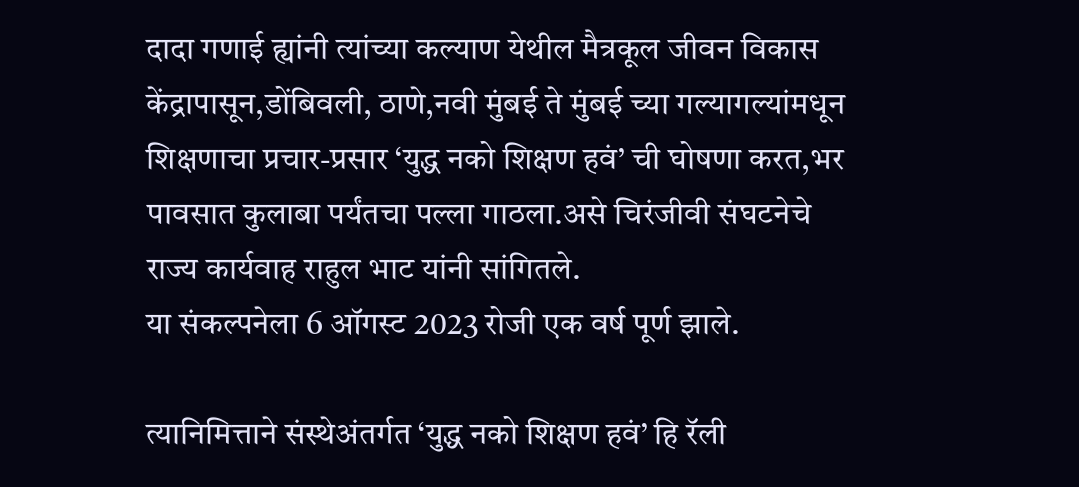दादा गणाई ह्यांनी त्यांच्या कल्याण येथील मैत्रकूल जीवन विकास केंद्रापासून,डोंबिवली, ठाणे,नवी मुंबई ते मुंबई च्या गल्यागल्यांमधून शिक्षणाचा प्रचार-प्रसार ‘युद्ध नको शिक्षण हवं’ ची घोषणा करत,भर पावसात कुलाबा पर्यंतचा पल्ला गाठला.असे चिरंजीवी संघटनेचे राज्य कार्यवाह राहुल भाट यांनी सांगितले.
या संकल्पनेला 6 ऑगस्ट 2023 रोजी एक वर्ष पूर्ण झाले.

त्यानिमित्ताने संस्थेअंतर्गत ‘युद्ध नको शिक्षण हवं’ हि रॅली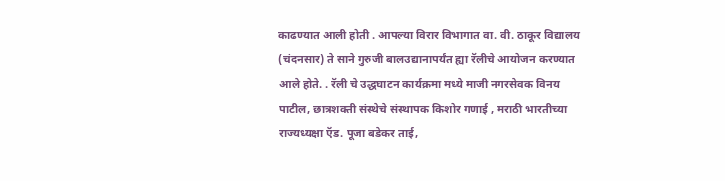काढण्यात आली होती . आपल्या विरार विभागात वा. वी. ठाकूर विद्यालय (चंदनसार) ते साने गुरुजी बालउद्यानापर्यंत ह्या रॅलीचे आयोजन करण्यात आले होते. . रॅली चे उद्धघाटन कार्यक्रमा मध्ये माजी नगरसेवक विनय पाटील, छात्रशक्ती संस्थेचे संस्थापक किशोर गणाई , मराठी भारतीच्या राज्यध्यक्षा ऍड. पूजा बडेकर ताई,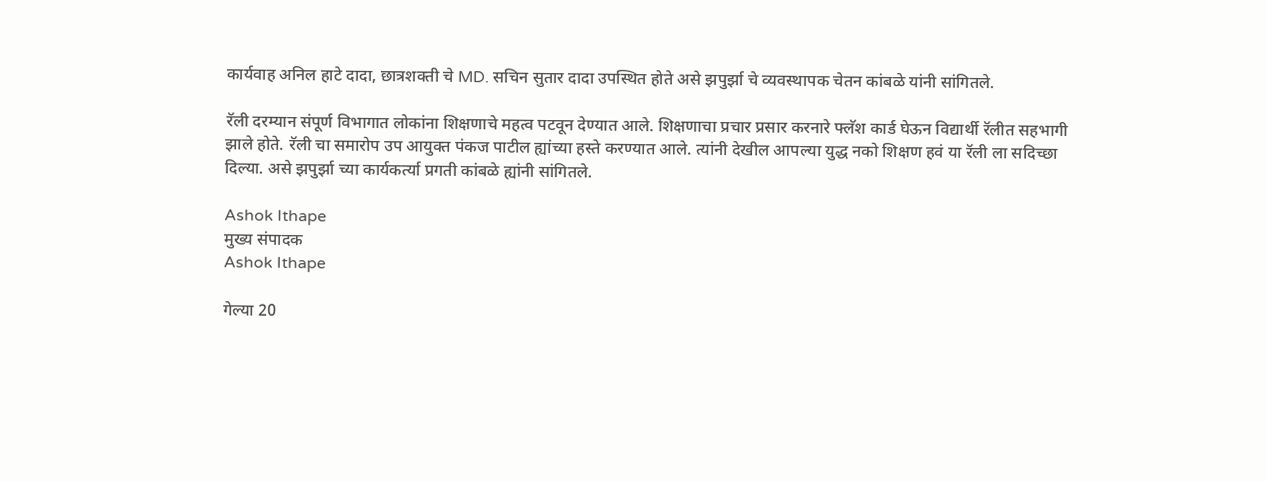कार्यवाह अनिल हाटे दादा, छात्रशक्ती चे MD. सचिन सुतार दादा उपस्थित होते असे झपुर्झा चे व्यवस्थापक चेतन कांबळे यांनी सांगितले.

रॅली दरम्यान संपूर्ण विभागात लोकांना शिक्षणाचे महत्व पटवून देण्यात आले. शिक्षणाचा प्रचार प्रसार करनारे फ्लॅश कार्ड घेऊन विद्यार्थी रॅलीत सहभागी झाले होते. रॅली चा समारोप उप आयुक्त पंकज पाटील ह्यांच्या हस्ते करण्यात आले. त्यांनी देखील आपल्या युद्ध नको शिक्षण हवं या रॅली ला सदिच्छा दिल्या. असे झपुर्झा च्या कार्यकर्त्या प्रगती कांबळे ह्यांनी सांगितले.

Ashok Ithape
मुख्य संपादक
Ashok Ithape

गेल्या 20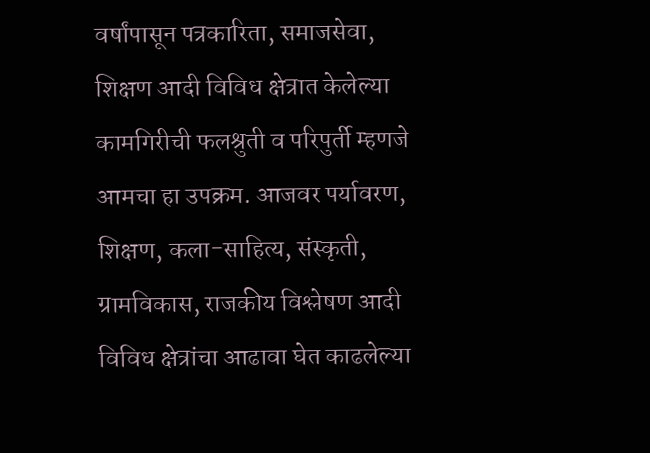वर्षांपासून पत्रकारिता, समाजसेवा, शिक्षण आदी विविध क्षेत्रात केलेल्या कामगिरीची फलश्रुती व परिपुर्ती म्हणजे आमचा हा उपक्रम. आजवर पर्यावरण, शिक्षण, कला-साहित्य, संस्कृती, ग्रामविकास, राजकीय विश्लेषण आदी विविध क्षेत्रांचा आढावा घेत काढलेल्या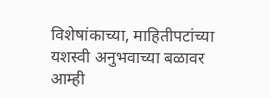विशेषांकाच्या, माहितीपटांच्या यशस्वी अनुभवाच्या बळावर आम्ही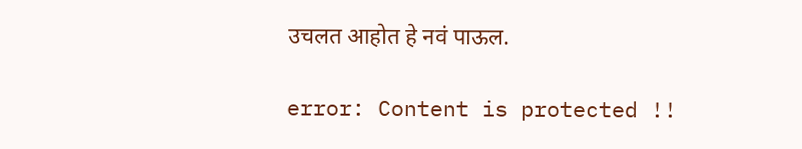उचलत आहोत हे नवं पाऊल.

error: Content is protected !!